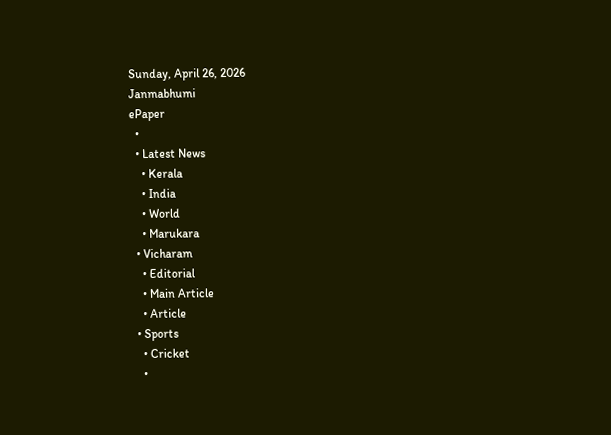Sunday, April 26, 2026
Janmabhumi
ePaper
  •
  • Latest News
    • Kerala
    • India
    • World
    • Marukara
  • Vicharam
    • Editorial
    • Main Article
    • Article
  • Sports
    • Cricket
    •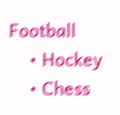Football
    • Hockey
    • Chess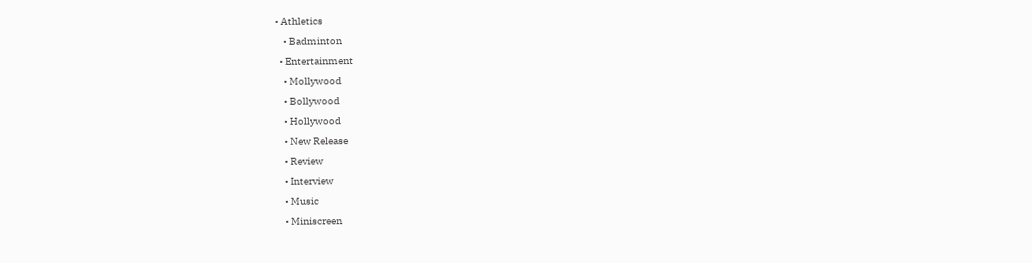• Athletics
    • Badminton
  • Entertainment
    • Mollywood
    • Bollywood
    • Hollywood
    • New Release
    • Review
    • Interview
    • Music
    • Miniscreen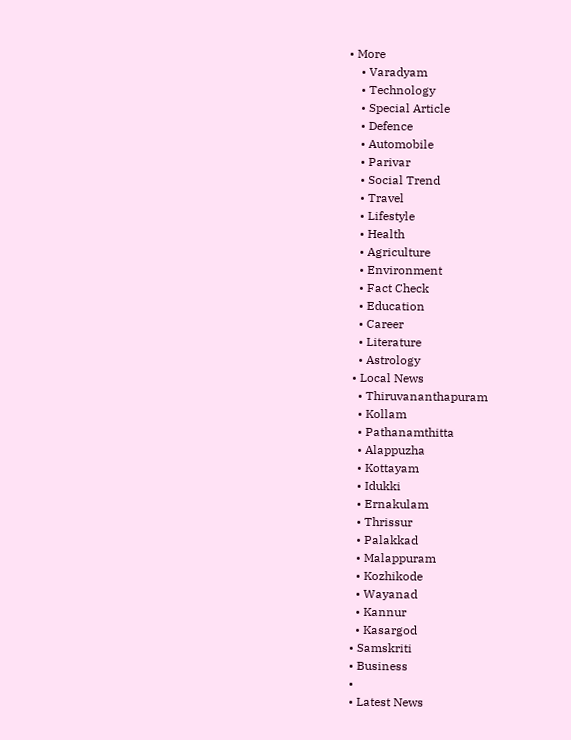• More
    • Varadyam
    • Technology
    • Special Article
    • Defence
    • Automobile
    • Parivar
    • Social Trend
    • Travel
    • Lifestyle
    • Health
    • Agriculture
    • Environment
    • Fact Check
    • Education
    • Career
    • Literature
    • Astrology
  • Local News
    • Thiruvananthapuram
    • Kollam
    • Pathanamthitta
    • Alappuzha
    • Kottayam
    • Idukki
    • Ernakulam
    • Thrissur
    • Palakkad
    • Malappuram
    • Kozhikode
    • Wayanad
    • Kannur
    • Kasargod
  • Samskriti
  • Business
  •
  • Latest News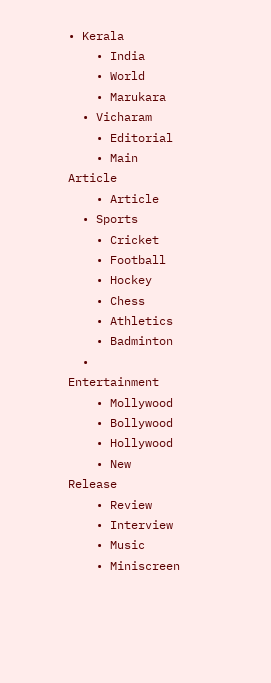• Kerala
    • India
    • World
    • Marukara
  • Vicharam
    • Editorial
    • Main Article
    • Article
  • Sports
    • Cricket
    • Football
    • Hockey
    • Chess
    • Athletics
    • Badminton
  • Entertainment
    • Mollywood
    • Bollywood
    • Hollywood
    • New Release
    • Review
    • Interview
    • Music
    • Miniscreen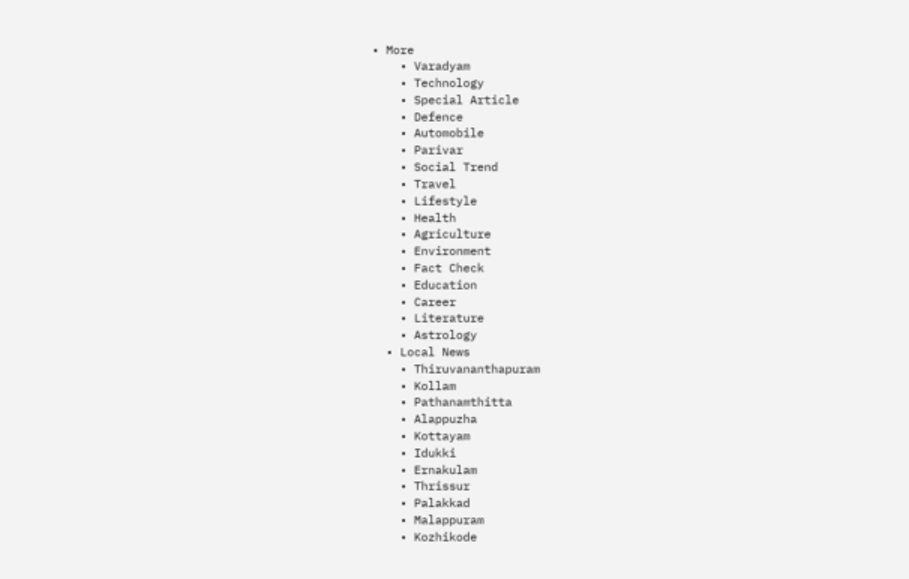• More
    • Varadyam
    • Technology
    • Special Article
    • Defence
    • Automobile
    • Parivar
    • Social Trend
    • Travel
    • Lifestyle
    • Health
    • Agriculture
    • Environment
    • Fact Check
    • Education
    • Career
    • Literature
    • Astrology
  • Local News
    • Thiruvananthapuram
    • Kollam
    • Pathanamthitta
    • Alappuzha
    • Kottayam
    • Idukki
    • Ernakulam
    • Thrissur
    • Palakkad
    • Malappuram
    • Kozhikode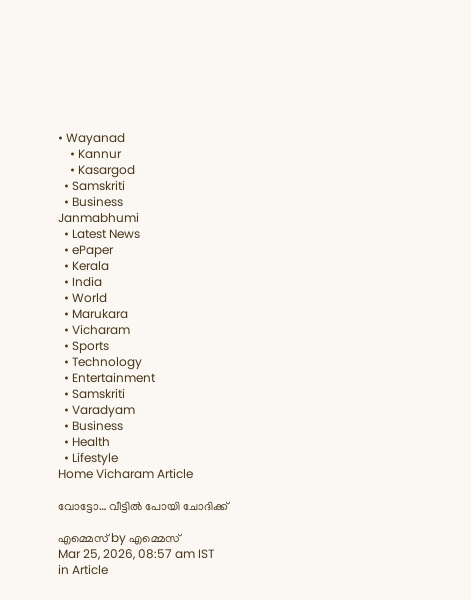• Wayanad
    • Kannur
    • Kasargod
  • Samskriti
  • Business
Janmabhumi
  • Latest News
  • ePaper
  • Kerala
  • India
  • World
  • Marukara
  • Vicharam
  • Sports
  • Technology
  • Entertainment
  • Samskriti
  • Varadyam
  • Business
  • Health
  • Lifestyle
Home Vicharam Article

വോട്ടോ… വീട്ടില്‍ പോയി ചോദിക്ക്

എമ്മെസ് by എമ്മെസ്
Mar 25, 2026, 08:57 am IST
in Article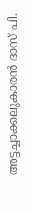അട്ടച്ചാക്കലുകാരന്‍ ദാസ് പി.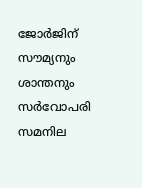ജോര്‍ജിന് സൗമ്യനും ശാന്തനും സര്‍വോപരി സമനില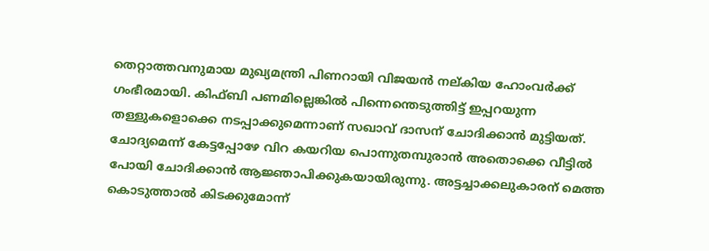തെറ്റാത്തവനുമായ മുഖ്യമന്ത്രി പിണറായി വിജയന്‍ നല്കിയ ഹോംവര്‍ക്ക് ഗംഭീരമായി. കിഫ്ബി പണമില്ലെങ്കില്‍ പിന്നെന്തെടുത്തിട്ട് ഇപ്പറയുന്ന തള്ളുകളൊക്കെ നടപ്പാക്കുമെന്നാണ് സഖാവ് ദാസന് ചോദിക്കാന്‍ മുട്ടിയത്. ചോദ്യമെന്ന് കേട്ടപ്പോഴേ വിറ കയറിയ പൊന്നുതമ്പുരാന്‍ അതൊക്കെ വീട്ടില്‍ പോയി ചോദിക്കാന്‍ ആജ്ഞാപിക്കുകയായിരുന്നു. അട്ടച്ചാക്കലുകാരന് മെത്ത കൊടുത്താല്‍ കിടക്കുമോന്ന്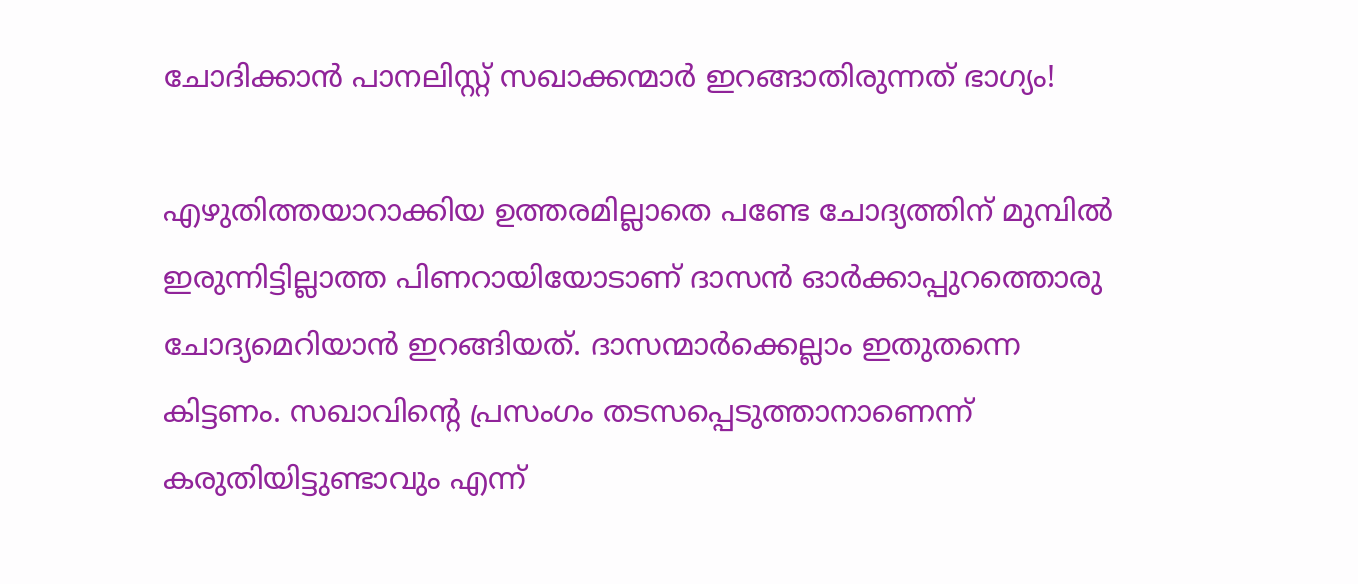ചോദിക്കാന്‍ പാനലിസ്റ്റ് സഖാക്കന്മാര്‍ ഇറങ്ങാതിരുന്നത് ഭാഗ്യം!

എഴുതിത്തയാറാക്കിയ ഉത്തരമില്ലാതെ പണ്ടേ ചോദ്യത്തിന് മുമ്പില്‍ ഇരുന്നിട്ടില്ലാത്ത പിണറായിയോടാണ് ദാസന്‍ ഓര്‍ക്കാപ്പുറത്തൊരു ചോദ്യമെറിയാന്‍ ഇറങ്ങിയത്. ദാസന്മാര്‍ക്കെല്ലാം ഇതുതന്നെ കിട്ടണം. സഖാവിന്റെ പ്രസംഗം തടസപ്പെടുത്താനാണെന്ന് കരുതിയിട്ടുണ്ടാവും എന്ന്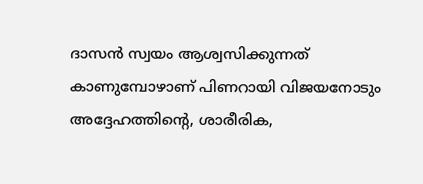ദാസന്‍ സ്വയം ആശ്വസിക്കുന്നത് കാണുമ്പോഴാണ് പിണറായി വിജയനോടും അദ്ദേഹത്തിന്റെ, ശാരീരിക,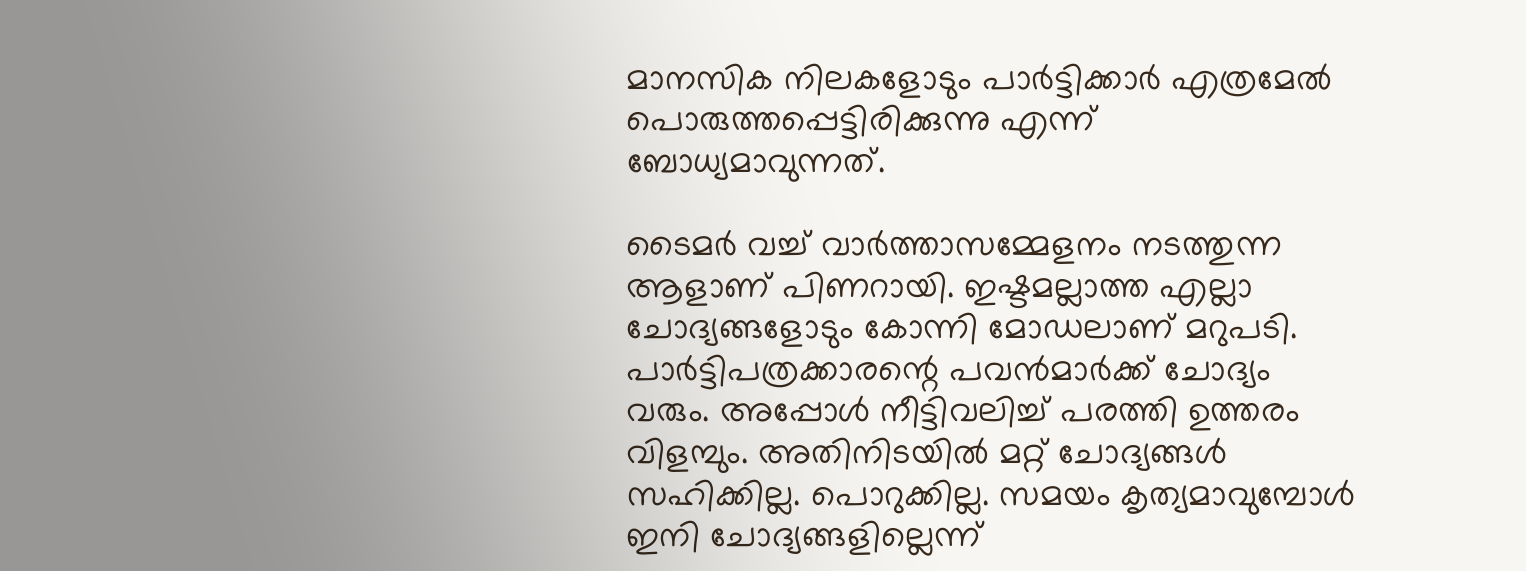മാനസിക നിലകളോടും പാര്‍ട്ടിക്കാര്‍ എത്രമേല്‍ പൊരുത്തപ്പെട്ടിരിക്കുന്നു എന്ന് ബോധ്യമാവുന്നത്.

ടൈമര്‍ വച്ച് വാര്‍ത്താസമ്മേളനം നടത്തുന്ന ആളാണ് പിണറായി. ഇഷ്ടമല്ലാത്ത എല്ലാ ചോദ്യങ്ങളോടും കോന്നി മോഡലാണ് മറുപടി. പാര്‍ട്ടിപത്രക്കാരന്റെ പവന്‍മാര്‍ക്ക് ചോദ്യം വരും. അപ്പോള്‍ നീട്ടിവലിച്ച് പരത്തി ഉത്തരം വിളമ്പും. അതിനിടയില്‍ മറ്റ് ചോദ്യങ്ങള്‍ സഹിക്കില്ല. പൊറുക്കില്ല. സമയം കൃത്യമാവുമ്പോള്‍ ഇനി ചോദ്യങ്ങളില്ലെന്ന്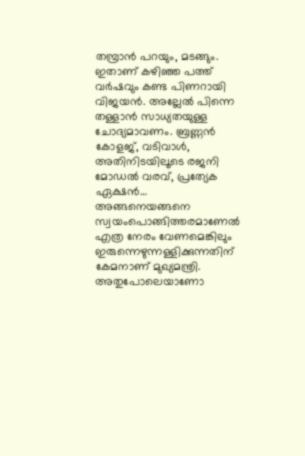തമ്പ്രാന്‍ പറയും, മടങ്ങും. ഇതാണ് കഴിഞ്ഞ പത്ത് വര്‍ഷവും കണ്ട പിണറായി വിജയന്‍. അല്ലേല്‍ പിന്നെ തള്ളാന്‍ സാധ്യതയുള്ള ചോദ്യമാവണം. ബ്രണ്ണന്‍ കോളജ്, വടിവാള്‍, അതിനിടയിലൂടെ രജനി മോഡല്‍ വരവ്, പ്രത്യേക ഏക്ഷന്‍… അങ്ങനെയങ്ങനെ സ്വയംപൊങ്ങിത്തരമാണേല്‍ എത്ര നേരം വേണമെങ്കിലും ഇരുന്നെഴുന്നള്ളിക്കുന്നതിന് കേമനാണ് മുഖ്യമന്ത്രി. അതുപോലെയാണോ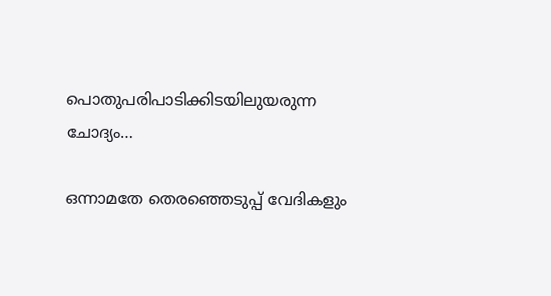പൊതുപരിപാടിക്കിടയിലുയരുന്ന ചോദ്യം…

ഒന്നാമതേ തെരഞ്ഞെടുപ്പ് വേദികളും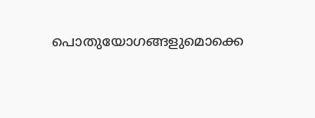പൊതുയോഗങ്ങളുമൊക്കെ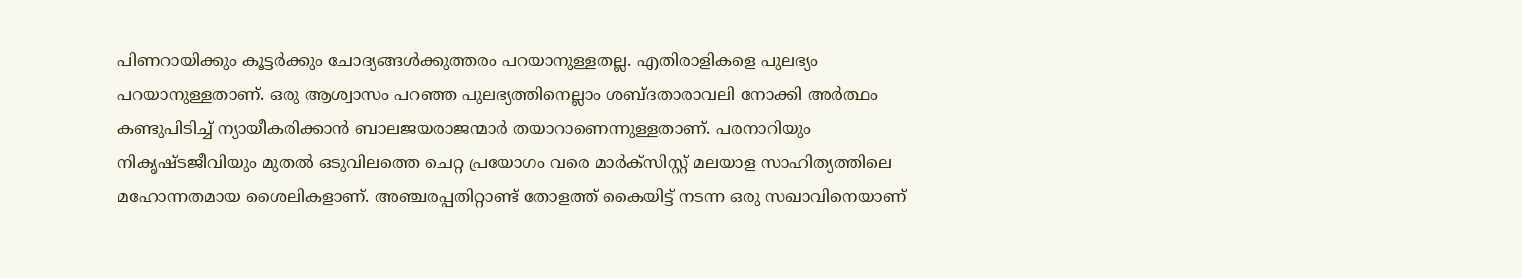പിണറായിക്കും കൂട്ടര്‍ക്കും ചോദ്യങ്ങള്‍ക്കുത്തരം പറയാനുള്ളതല്ല. എതിരാളികളെ പുലഭ്യം പറയാനുള്ളതാണ്. ഒരു ആശ്വാസം പറഞ്ഞ പുലഭ്യത്തിനെല്ലാം ശബ്ദതാരാവലി നോക്കി അര്‍ത്ഥം കണ്ടുപിടിച്ച് ന്യായീകരിക്കാന്‍ ബാലജയരാജന്മാര്‍ തയാറാണെന്നുള്ളതാണ്. പരനാറിയും നികൃഷ്ടജീവിയും മുതല്‍ ഒടുവിലത്തെ ചെറ്റ പ്രയോഗം വരെ മാര്‍ക്സിസ്റ്റ് മലയാള സാഹിത്യത്തിലെ മഹോന്നതമായ ശൈലികളാണ്. അഞ്ചരപ്പതിറ്റാണ്ട് തോളത്ത് കൈയിട്ട് നടന്ന ഒരു സഖാവിനെയാണ്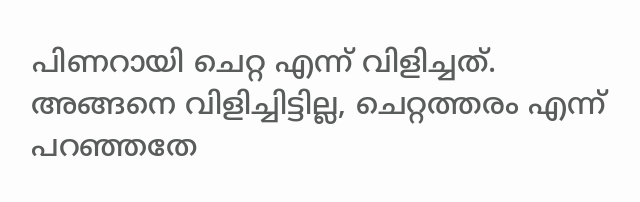പിണറായി ചെറ്റ എന്ന് വിളിച്ചത്. അങ്ങനെ വിളിച്ചിട്ടില്ല, ചെറ്റത്തരം എന്ന് പറഞ്ഞതേ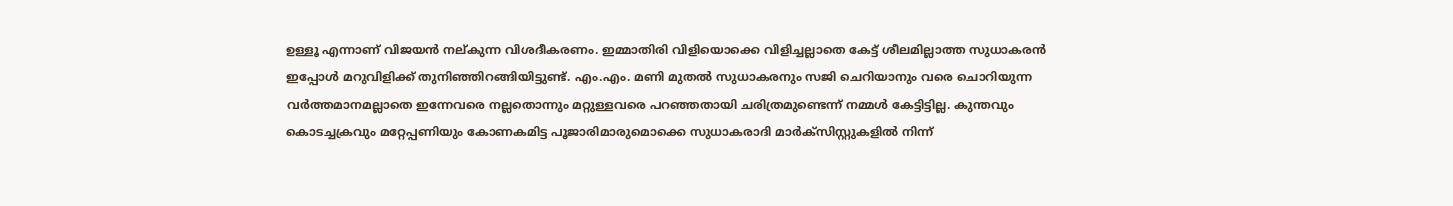ഉള്ളൂ എന്നാണ് വിജയന്‍ നല്കുന്ന വിശദീകരണം. ഇമ്മാതിരി വിളിയൊക്കെ വിളിച്ചല്ലാതെ കേട്ട് ശീലമില്ലാത്ത സുധാകരന്‍ ഇപ്പോള്‍ മറുവിളിക്ക് തുനിഞ്ഞിറങ്ങിയിട്ടുണ്ട്. എം.എം. മണി മുതല്‍ സുധാകരനും സജി ചെറിയാനും വരെ ചൊറിയുന്ന വര്‍ത്തമാനമല്ലാതെ ഇന്നേവരെ നല്ലതൊന്നും മറ്റുള്ളവരെ പറഞ്ഞതായി ചരിത്രമുണ്ടെന്ന് നമ്മള്‍ കേട്ടിട്ടില്ല. കുന്തവും കൊടച്ചക്രവും മറ്റേപ്പണിയും കോണകമിട്ട പൂജാരിമാരുമൊക്കെ സുധാകരാദി മാര്‍ക്സിസ്റ്റുകളില്‍ നിന്ന്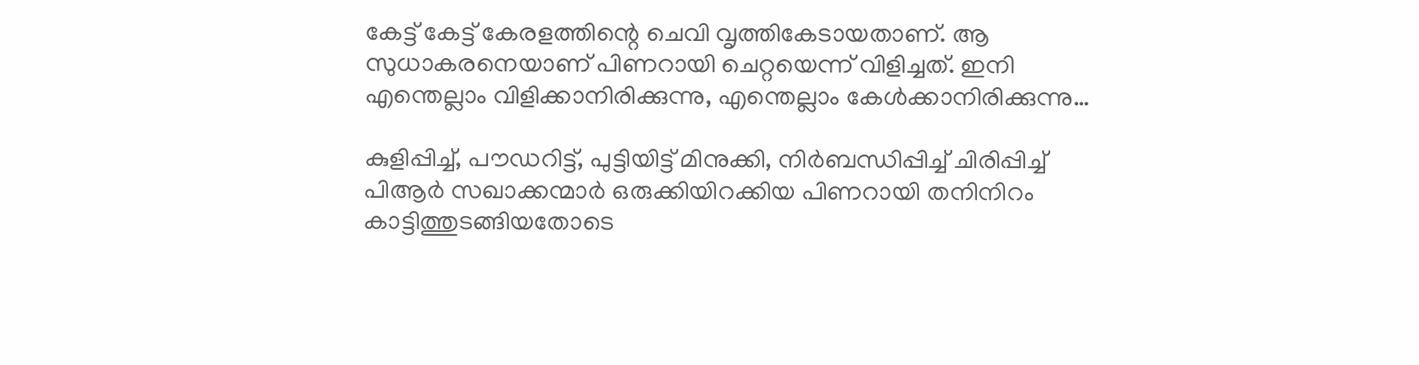കേട്ട് കേട്ട് കേരളത്തിന്റെ ചെവി വൃത്തികേടായതാണ്. ആ സുധാകരനെയാണ് പിണറായി ചെറ്റയെന്ന് വിളിച്ചത്. ഇനി എന്തെല്ലാം വിളിക്കാനിരിക്കുന്നു, എന്തെല്ലാം കേള്‍ക്കാനിരിക്കുന്നു…

കുളിപ്പിച്ച്, പൗഡറിട്ട്, പുട്ടിയിട്ട് മിനുക്കി, നിര്‍ബന്ധിപ്പിച്ച് ചിരിപ്പിച്ച് പിആര്‍ സഖാക്കന്മാര്‍ ഒരുക്കിയിറക്കിയ പിണറായി തനിനിറം കാട്ടിത്തുടങ്ങിയതോടെ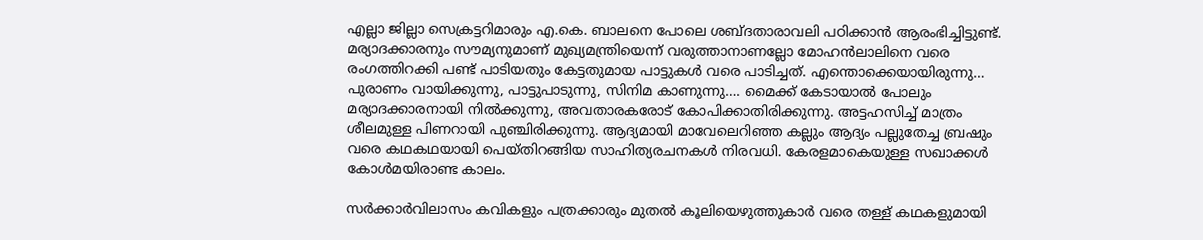എല്ലാ ജില്ലാ സെക്രട്ടറിമാരും എ.കെ. ബാലനെ പോലെ ശബ്ദതാരാവലി പഠിക്കാന്‍ ആരംഭിച്ചിട്ടുണ്ട്. മര്യാദക്കാരനും സൗമ്യനുമാണ് മുഖ്യമന്ത്രിയെന്ന് വരുത്താനാണല്ലോ മോഹന്‍ലാലിനെ വരെ രംഗത്തിറക്കി പണ്ട് പാടിയതും കേട്ടതുമായ പാട്ടുകള്‍ വരെ പാടിച്ചത്. എന്തൊക്കെയായിരുന്നു… പുരാണം വായിക്കുന്നു, പാട്ടുപാടുന്നു, സിനിമ കാണുന്നു…. മൈക്ക് കേടായാല്‍ പോലും മര്യാദക്കാരനായി നില്‍ക്കുന്നു, അവതാരകരോട് കോപിക്കാതിരിക്കുന്നു. അട്ടഹസിച്ച് മാത്രം ശീലമുള്ള പിണറായി പുഞ്ചിരിക്കുന്നു. ആദ്യമായി മാവേലെറിഞ്ഞ കല്ലും ആദ്യം പല്ലുതേച്ച ബ്രഷും വരെ കഥകഥയായി പെയ്തിറങ്ങിയ സാഹിത്യരചനകള്‍ നിരവധി. കേരളമാകെയുള്ള സഖാക്കള്‍ കോള്‍മയിരാണ്ട കാലം.

സര്‍ക്കാര്‍വിലാസം കവികളും പത്രക്കാരും മുതല്‍ കൂലിയെഴുത്തുകാര്‍ വരെ തള്ള് കഥകളുമായി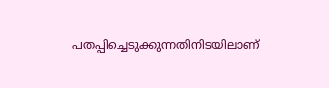പതപ്പിച്ചെടുക്കുന്നതിനിടയിലാണ്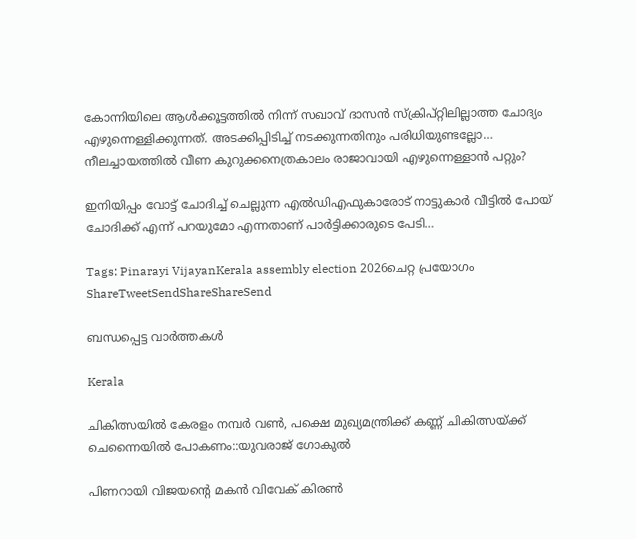കോന്നിയിലെ ആള്‍ക്കൂട്ടത്തില്‍ നിന്ന് സഖാവ് ദാസന്‍ സ്‌ക്രിപ്റ്റിലില്ലാത്ത ചോദ്യം എഴുന്നെള്ളിക്കുന്നത്. അടക്കിപ്പിടിച്ച് നടക്കുന്നതിനും പരിധിയുണ്ടല്ലോ… നീലച്ചായത്തില്‍ വീണ കുറുക്കനെത്രകാലം രാജാവായി എഴുന്നെള്ളാന്‍ പറ്റും?

ഇനിയിപ്പം വോട്ട് ചോദിച്ച് ചെല്ലുന്ന എല്‍ഡിഎഫുകാരോട് നാട്ടുകാര്‍ വീട്ടില്‍ പോയ് ചോദിക്ക് എന്ന് പറയുമോ എന്നതാണ് പാര്‍ട്ടിക്കാരുടെ പേടി…

Tags: Pinarayi VijayanKerala assembly election 2026ചെറ്റ പ്രയോഗം
ShareTweetSendShareShareSend

ബന്ധപ്പെട്ട വാര്‍ത്തകള്‍

Kerala

ചികിത്സയില്‍ കേരളം നമ്പര്‍ വണ്‍, പക്ഷെ മുഖ്യമന്ത്രിക്ക് കണ്ണ് ചികിത്സയ്‌ക്ക് ചെന്നൈയില്‍ പോകണം::യുവരാജ് ഗോകുല്‍

പിണറായി വിജയന്‍റെ മകന്‍ വിവേക് കിരണ്‍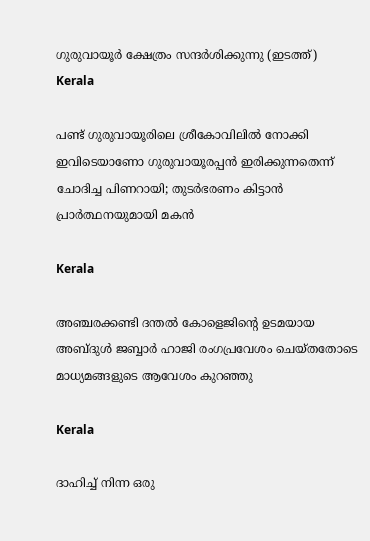ഗുരുവായൂര്‍ ക്ഷേത്രം സന്ദര്‍ശിക്കുന്നു (ഇടത്ത്)
Kerala

പണ്ട് ഗുരുവായൂരിലെ ശ്രീകോവിലില്‍ നോക്കി ഇവിടെയാണോ ഗുരുവായൂരപ്പന്‍ ഇരിക്കുന്നതെന്ന് ചോദിച്ച പിണറായി; തുടര്‍ഭരണം കിട്ടാന്‍ പ്രാര്‍ത്ഥനയുമായി മകന്‍

Kerala

അഞ്ചരക്കണ്ടി ദന്തല്‍ കോളെജിന്റെ ഉടമയായ അബ്ദുള്‍ ജബ്ബാര്‍ ഹാജി രംഗപ്രവേശം ചെയ്തതോടെ മാധ്യമങ്ങളുടെ ആവേശം കുറഞ്ഞു

Kerala

ദാഹിച്ച് നിന്ന ഒരു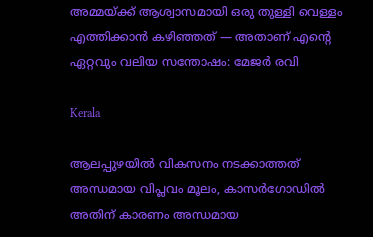അമ്മയ്‌ക്ക് ആശ്വാസമായി ഒരു തുള്ളി വെള്ളം എത്തിക്കാൻ കഴിഞ്ഞത് — അതാണ് എന്റെ ഏറ്റവും വലിയ സന്തോഷം: മേജര്‍ രവി

Kerala

ആലപ്പുഴയില്‍ വികസനം നടക്കാത്തത് അന്ധമായ വിപ്ലവം മൂലം, കാസര്‍ഗോഡില്‍ അതിന് കാരണം അന്ധമായ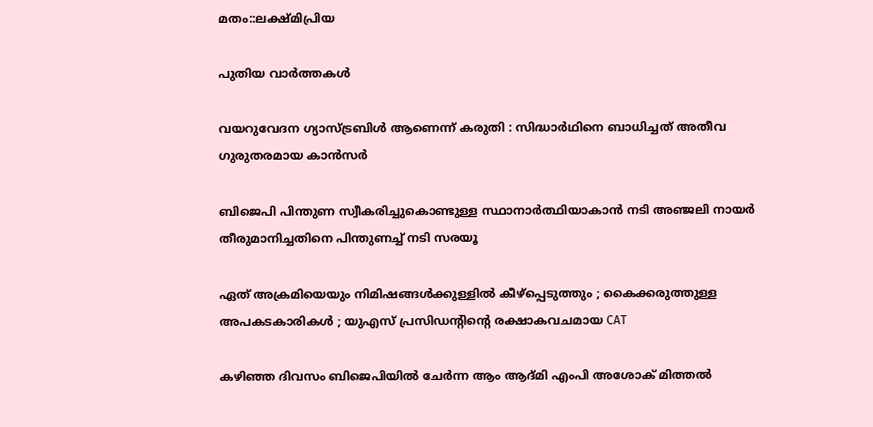മതം::ലക്ഷ്മിപ്രിയ

പുതിയ വാര്‍ത്തകള്‍

വയറുവേദന ഗ്യാസ്ട്രബിൾ ആണെന്ന് കരുതി : സിദ്ധാർഥിനെ ബാധിച്ചത് അതീവ ഗുരുതരമായ കാൻസർ

ബിജെപി പിന്തുണ സ്വീകരിച്ചുകൊണ്ടുള്ള സ്ഥാനാര്‍ത്ഥിയാകാന്‍ നടി അഞ്ജലി നായര്‍ തീരുമാനിച്ചതിനെ പിന്തുണച്ച് നടി സരയൂ

ഏത് അക്രമിയെയും നിമിഷങ്ങൾക്കുള്ളിൽ കീഴ്പ്പെടുത്തും ; കൈക്കരുത്തുള്ള അപകടകാരികൾ ; യുഎസ് പ്രസിഡന്റിന്റെ രക്ഷാകവചമായ CAT

കഴിഞ്ഞ ദിവസം ബിജെപിയില്‍ ചേര്‍ന്ന ആം ആദ്മി എംപി അശോക് മിത്തല്‍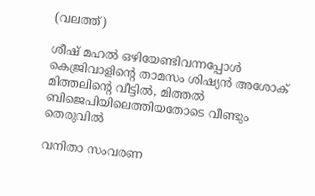(വലത്ത്)

ശീഷ് മഹല്‍ ഒഴിയേണ്ടിവന്നപ്പോള്‍ കെജ്രിവാളിന്റെ താമസം ശിഷ്യന്‍ അശോക് മിത്തലിന്റെ വീട്ടില്‍, മിത്തല്‍ ബിജെപിയിലെത്തിയതോടെ വീണ്ടും തെരുവില്‍

വനിതാ സംവരണ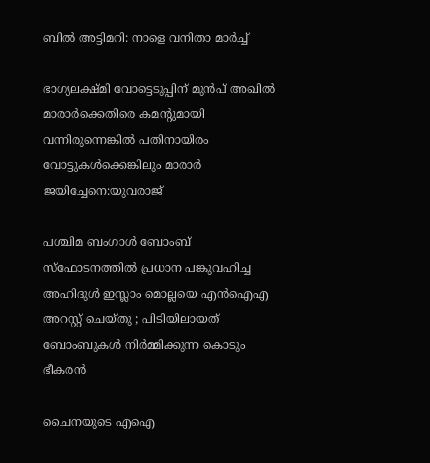ബിൽ അട്ടിമറി: നാളെ വനിതാ മാർച്ച്

ഭാഗ്യലക്ഷ്മി വോട്ടെടുപ്പിന് മുന്‍പ് അഖില്‍ മാരാര്‍ക്കെതിരെ കമന്‍റുമായി വന്നിരുന്നെങ്കില്‍ പതിനായിരം വോട്ടുകള്‍ക്കെങ്കിലും മാരാര്‍ ജയിച്ചേനെ:യുവരാജ്

പശ്ചിമ ബംഗാൾ ബോംബ് സ്ഫോടനത്തിൽ പ്രധാന പങ്കുവഹിച്ച അഹിദുൾ ഇസ്ലാം മൊല്ലയെ എൻഐഎ അറസ്റ്റ് ചെയ്തു ; പിടിയിലായത് ബോംബുകൾ നിർമ്മിക്കുന്ന കൊടും ഭീകരൻ

ചൈനയുടെ എഐ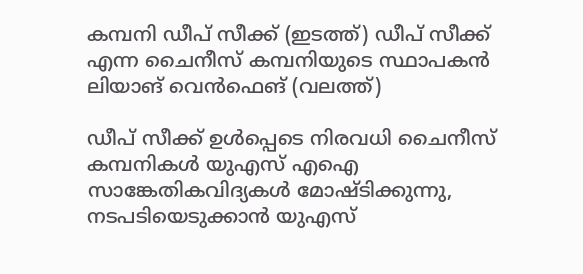കമ്പനി ഡീപ് സീക്ക് (ഇടത്ത്) ഡീപ് സീക്ക് എന്ന ചൈനീസ് കമ്പനിയുടെ സ്ഥാപകന്‍ ലിയാങ് വെന്‍ഫെങ് (വലത്ത്)

ഡീപ് സീക്ക് ഉള്‍പ്പെടെ നിരവധി ചൈനീസ് കമ്പനികൾ യുഎസ് എഐ സാങ്കേതികവിദ്യകള്‍ മോഷ്‌ടിക്കുന്നു, നടപടിയെടുക്കാന്‍ യുഎസ്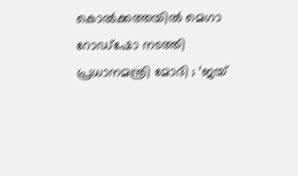കൊൽക്കത്തയിൽ മെഗാ റോഡ്ഷോ നടത്തി പ്രധാനമന്ത്രി മോദി ; ‘ജയ്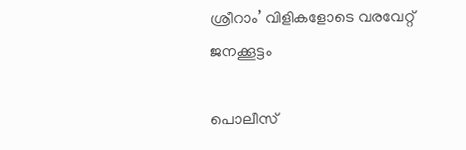ശ്രീറാം’ വിളികളോടെ വരവേറ്റ് ജനക്കൂട്ടം

പൊലീസ്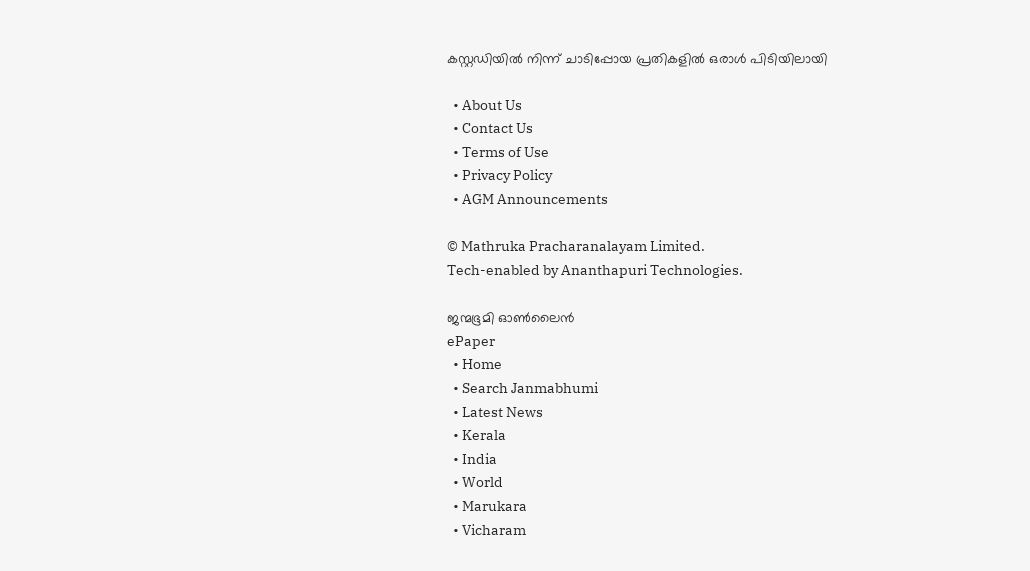കസ്റ്റഡിയില്‍ നിന്ന് ചാടിപ്പോയ പ്രതികളില്‍ ഒരാള്‍ പിടിയിലായി

  • About Us
  • Contact Us
  • Terms of Use
  • Privacy Policy
  • AGM Announcements

© Mathruka Pracharanalayam Limited.
Tech-enabled by Ananthapuri Technologies.

ജന്മഭൂമി ഓണ്‍ലൈന്‍
ePaper
  • Home
  • Search Janmabhumi
  • Latest News
  • Kerala
  • India
  • World
  • Marukara
  • Vicharam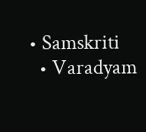• Samskriti
  • Varadyam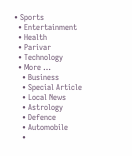• Sports
  • Entertainment
  • Health
  • Parivar
  • Technology
  • More …
    • Business
    • Special Article
    • Local News
    • Astrology
    • Defence
    • Automobile
    •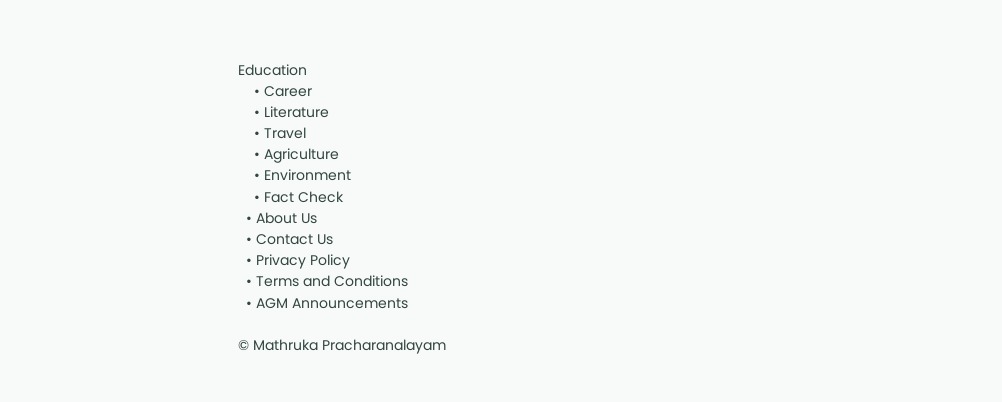Education
    • Career
    • Literature
    • Travel
    • Agriculture
    • Environment
    • Fact Check
  • About Us
  • Contact Us
  • Privacy Policy
  • Terms and Conditions
  • AGM Announcements

© Mathruka Pracharanalayam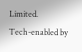Limited.
Tech-enabled by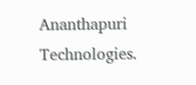Ananthapuri Technologies.